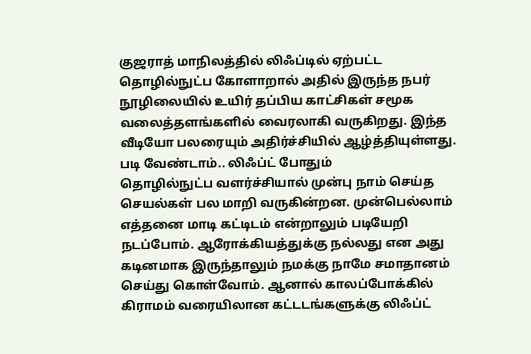குஜராத் மாநிலத்தில் லிஃப்டில் ஏற்பட்ட தொழில்நுட்ப கோளாறால் அதில் இருந்த நபர் நூழிலையில் உயிர் தப்பிய காட்சிகள் சமூக வலைத்தளங்களில் வைரலாகி வருகிறது. இந்த வீடியோ பலரையும் அதிர்ச்சியில் ஆழ்த்தியுள்ளது.
படி வேண்டாம்.. லிஃப்ட் போதும்
தொழில்நுட்ப வளர்ச்சியால் முன்பு நாம் செய்த செயல்கள் பல மாறி வருகின்றன. முன்பெல்லாம் எத்தனை மாடி கட்டிடம் என்றாலும் படியேறி நடப்போம். ஆரோக்கியத்துக்கு நல்லது என அது கடினமாக இருந்தாலும் நமக்கு நாமே சமாதானம் செய்து கொள்வோம். ஆனால் காலப்போக்கில் கிராமம் வரையிலான கட்டடங்களுக்கு லிஃப்ட்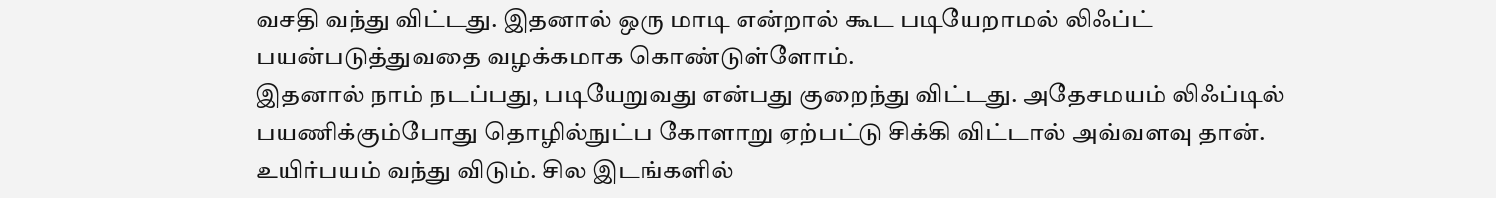வசதி வந்து விட்டது. இதனால் ஒரு மாடி என்றால் கூட படியேறாமல் லிஃப்ட் பயன்படுத்துவதை வழக்கமாக கொண்டுள்ளோம்.
இதனால் நாம் நடப்பது, படியேறுவது என்பது குறைந்து விட்டது. அதேசமயம் லிஃப்டில் பயணிக்கும்போது தொழில்நுட்ப கோளாறு ஏற்பட்டு சிக்கி விட்டால் அவ்வளவு தான். உயிர்பயம் வந்து விடும். சில இடங்களில்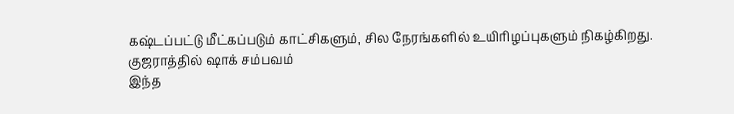கஷ்டப்பட்டு மீட்கப்படும் காட்சிகளும், சில நேரங்களில் உயிரிழப்புகளும் நிகழ்கிறது.
குஜராத்தில் ஷாக் சம்பவம்
இந்த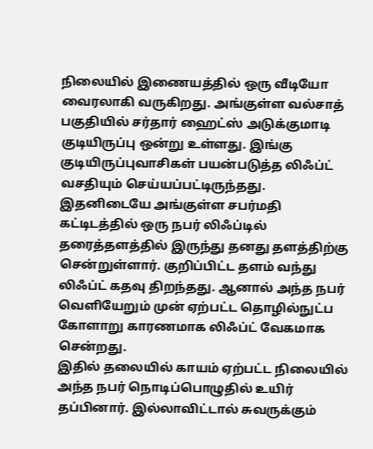நிலையில் இணையத்தில் ஒரு வீடியோ வைரலாகி வருகிறது. அங்குள்ள வல்சாத் பகுதியில் சர்தார் ஹைட்ஸ் அடுக்குமாடி குடியிருப்பு ஒன்று உள்ளது. இங்கு குடியிருப்புவாசிகள் பயன்படுத்த லிஃப்ட் வசதியும் செய்யப்பட்டிருந்தது. இதனிடையே அங்குள்ள சபர்மதி கட்டிடத்தில் ஒரு நபர் லிஃப்டில் தரைத்தளத்தில் இருந்து தனது தளத்திற்கு சென்றுள்ளார். குறிப்பிட்ட தளம் வந்து லிஃப்ட் கதவு திறந்தது. ஆனால் அந்த நபர் வெளியேறும் முன் ஏற்பட்ட தொழில்நுட்ப கோளாறு காரணமாக லிஃப்ட் வேகமாக சென்றது.
இதில் தலையில் காயம் ஏற்பட்ட நிலையில் அந்த நபர் நொடிப்பொழுதில் உயிர் தப்பினார். இல்லாவிட்டால் சுவருக்கும்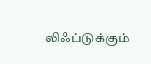லிஃப்டுக்கும்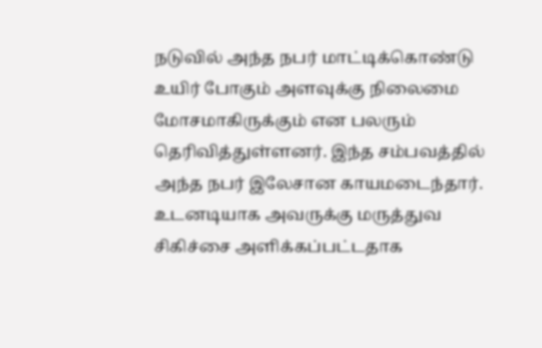நடுவில் அந்த நபர் மாட்டிக்கொண்டு உயிர் போகும் அளவுக்கு நிலைமை மோசமாகிருக்கும் என பலரும் தெரிவித்துள்ளனர். இந்த சம்பவத்தில் அந்த நபர் இலேசான காயமடைந்தார். உடனடியாக அவருக்கு மருத்துவ சிகிச்சை அளிக்கப்பட்டதாக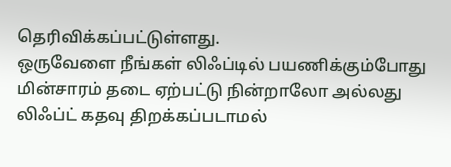தெரிவிக்கப்பட்டுள்ளது.
ஒருவேளை நீங்கள் லிஃப்டில் பயணிக்கும்போது மின்சாரம் தடை ஏற்பட்டு நின்றாலோ அல்லது லிஃப்ட் கதவு திறக்கப்படாமல்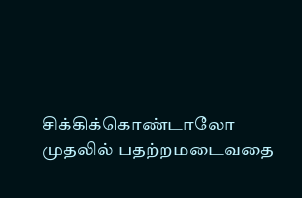சிக்கிக்கொண்டாலோ முதலில் பதற்றமடைவதை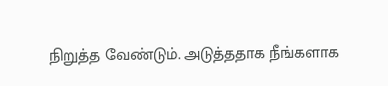நிறுத்த வேண்டும். அடுத்ததாக நீங்களாக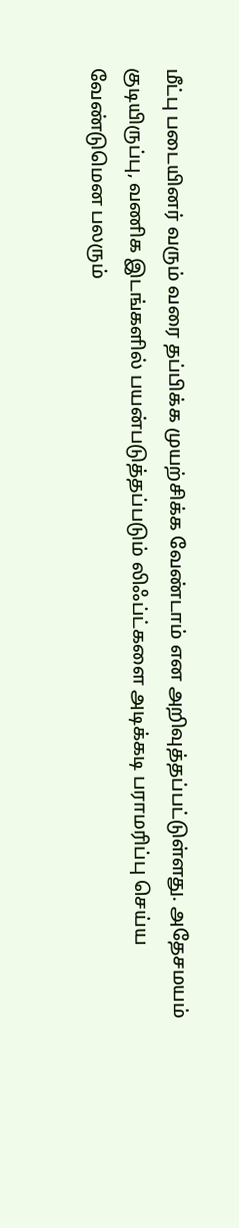மீட்பு படையினர் வரும் வரை தப்பிக்க முயற்சிக்க வேண்டாம் என அறிவுத்தப்பட்டுள்ளது. அதேசமயம் குடியிருப்பு, வணிக இடங்களில் பயன்படுத்தப்படும் லிஃப்ட்களை அடிக்கடி பராமரிப்பு செய்ய வேண்டுமென பலரும்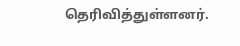தெரிவித்துள்ளனர்.